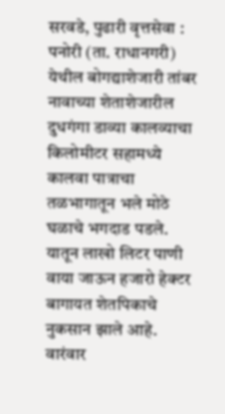सरवडे, पुढारी वृत्तसेवा : पनोरी (ता. राधानगरी) येथील बोगद्याशेजारी तांबर नावाच्या शेताशेजारील दुधगंगा डाव्या कालव्याचा किलोमीटर सहामध्ये कालवा पात्राचा तळभागातून भले मोठे घळाचे भगदाड पडले. यातून लाखो लिटर पाणी वाया जाऊन हजारो हेक्टर बागायत शेतपिकाचे नुकसान झाले आहे. वारंवार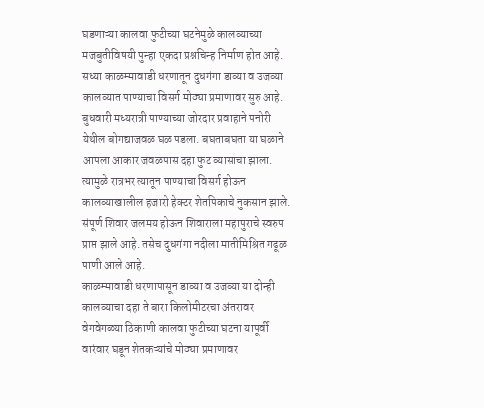घडणाऱ्या कालवा फुटीच्या घटनेमुळे कालव्याच्या मजबुतीविषयी पुन्हा एकदा प्रश्नचिन्ह निर्माण होत आहे.
सध्या काळम्मावाडी धरणातून दुधगंगा डाव्या व उजव्या कालव्यात पाण्याचा विसर्ग मोठ्या प्रमाणावर सुरु आहे. बुधवारी मध्यरात्री पाण्याच्या जोरदार प्रवाहाने पनोरी येथील बोगद्याजवळ घळ पडला. बघताबघता या घळाने आपला आकार जवळपास दहा फुट व्यासाचा झाला. त्यामुळे रात्रभर त्यातून पाण्याचा विसर्ग होऊन कालव्याखालील हजारो हेक्टर शेतपिकाचे नुकसान झाले. संपूर्ण शिवार जलमय होऊन शिवाराला महापुराचे स्वरुप प्राप्त झाले आहे. तसेच दुधगंगा नदीला मातीमिश्रित गढूळ पाणी आले आहे.
काळम्मावाडी धरणापासून डाव्या व उजव्या या दोन्ही कालव्याचा दहा ते बारा किलोमीटरचा अंतरावर वेगवेगळ्या ठिकाणी कालवा फुटीच्या घटना यापूर्वी वारंवार घडून शेतकऱ्यांचे मोठ्या प्रमाणावर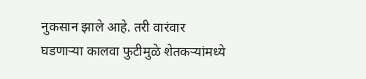नुकसान झाले आहे. तरी वारंवार घडणाऱ्या कालवा फुटीमुळे शेतकऱ्यांमध्ये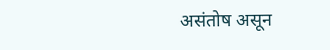असंतोष असून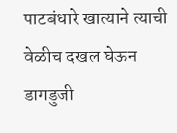पाटबंधारे खात्याने त्याची वेळीच दखल घेऊन डागडुजी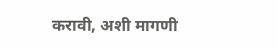करावी, अशी मागणी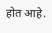होत आहे.